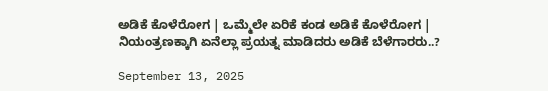ಅಡಿಕೆ ಕೊಳೆರೋಗ | ಒಮ್ಮೆಲೇ ಏರಿಕೆ ಕಂಡ ಅಡಿಕೆ ಕೊಳೆರೋಗ | ನಿಯಂತ್ರಣಕ್ಕಾಗಿ ಏನೆಲ್ಲಾ ಪ್ರಯತ್ನ ಮಾಡಿದರು ಅಡಿಕೆ ಬೆಳೆಗಾರರು..?

September 13, 2025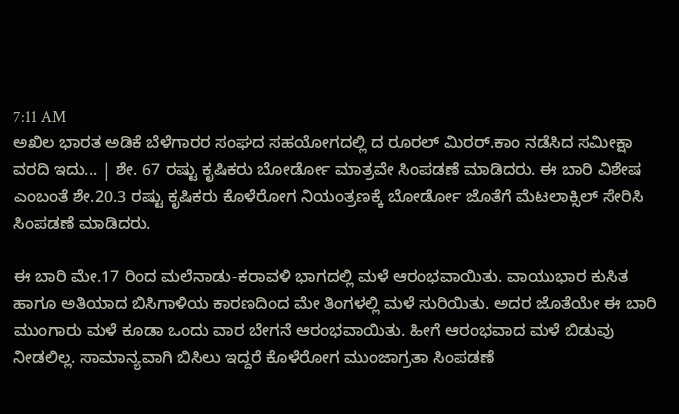7:11 AM
ಅಖಿಲ ಭಾರತ ಅಡಿಕೆ ಬೆಳೆಗಾರರ ಸಂಘದ ಸಹಯೋಗದಲ್ಲಿ ದ ರೂರಲ್‌ ಮಿರರ್.ಕಾಂ ನಡೆಸಿದ ಸಮೀಕ್ಷಾ ವರದಿ ಇದು... | ಶೇ. 67 ರಷ್ಟು ಕೃಷಿಕರು ಬೋರ್ಡೋ ಮಾತ್ರವೇ ಸಿಂಪಡಣೆ ಮಾಡಿದರು. ಈ ಬಾರಿ ವಿಶೇಷ ಎಂಬಂತೆ ಶೇ.20.3 ರಷ್ಟು ಕೃಷಿಕರು ಕೊಳೆರೋಗ ನಿಯಂತ್ರಣಕ್ಕೆ ಬೋರ್ಡೋ ಜೊತೆಗೆ ಮೆಟಲಾಕ್ಸಿಲ್‌ ಸೇರಿಸಿ ಸಿಂಪಡಣೆ ಮಾಡಿದರು.

ಈ ಬಾರಿ ಮೇ.17 ರಿಂದ ಮಲೆನಾಡು-ಕರಾವಳಿ ಭಾಗದಲ್ಲಿ ಮಳೆ ಆರಂಭವಾಯಿತು. ವಾಯುಭಾರ ಕುಸಿತ ಹಾಗೂ ಅತಿಯಾದ ಬಿಸಿಗಾಳಿಯ ಕಾರಣದಿಂದ ಮೇ ತಿಂಗಳಲ್ಲಿ ಮಳೆ ಸುರಿಯಿತು. ಅದರ ಜೊತೆಯೇ ಈ ಬಾರಿ ಮುಂಗಾರು ಮಳೆ ಕೂಡಾ ಒಂದು ವಾರ ಬೇಗನೆ ಆರಂಭವಾಯಿತು. ಹೀಗೆ ಆರಂಭವಾದ ಮಳೆ ಬಿಡುವು ನೀಡಲಿಲ್ಲ. ಸಾಮಾನ್ಯವಾಗಿ ಬಿಸಿಲು ಇದ್ದರೆ ಕೊಳೆರೋಗ ಮುಂಜಾಗ್ರತಾ ಸಿಂಪಡಣೆ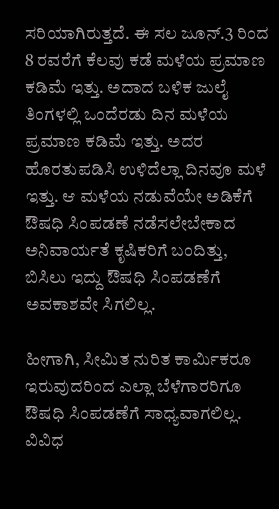ಸರಿಯಾಗಿರುತ್ತದೆ. ಈ ಸಲ ಜೂನ್.3 ರಿಂದ 8 ರವರೆಗೆ ಕೆಲವು ಕಡೆ ಮಳೆಯ ಪ್ರಮಾಣ ಕಡಿಮೆ ಇತ್ತು. ಅದಾದ ಬಳಿಕ ಜುಲೈ ತಿಂಗಳಲ್ಲಿ ಒಂದೆರಡು ದಿನ ಮಳೆಯ ಪ್ರಮಾಣ ಕಡಿಮೆ ಇತ್ತು. ಅದರ ಹೊರತುಪಡಿಸಿ ಉಳಿದೆಲ್ಲಾ ದಿನವೂ ಮಳೆ ಇತ್ತು. ಆ ಮಳೆಯ ನಡುವೆಯೇ ಅಡಿಕೆಗೆ ಔಷಧಿ ಸಿಂಪಡಣೆ ನಡೆಸಲೇಬೇಕಾದ ಅನಿವಾರ್ಯತೆ ಕೃಷಿಕರಿಗೆ ಬಂದಿತ್ತು, ಬಿಸಿಲು ಇದ್ದು ಔಷಧಿ ಸಿಂಪಡಣೆಗೆ ಅವಕಾಶವೇ ಸಿಗಲಿಲ್ಲ.

ಹೀಗಾಗಿ, ಸೀಮಿತ ನುರಿತ ಕಾರ್ಮಿಕರೂ ಇರುವುದರಿಂದ ಎಲ್ಲಾ ಬೆಳೆಗಾರರಿಗೂ ಔಷಧಿ ಸಿಂಪಡಣೆಗೆ ಸಾಧ್ಯವಾಗಲಿಲ್ಲ. ವಿವಿಧ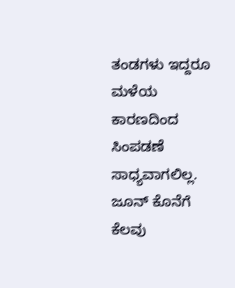ತಂಡಗಳು ಇದ್ದರೂ ಮಳೆಯ ಕಾರಣದಿಂದ ಸಿಂಪಡಣೆ ಸಾಧ್ಯವಾಗಲಿಲ್ಲ. ಜೂನ್‌ ಕೊನೆಗೆ ಕೆಲವು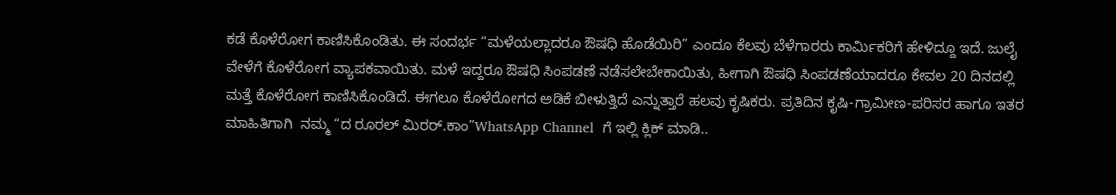ಕಡೆ ಕೊಳೆರೋಗ ಕಾಣಿಸಿಕೊಂಡಿತು. ಈ ಸಂದರ್ಭ “ಮಳೆಯಲ್ಲಾದರೂ ಔಷಧಿ ಹೊಡೆಯಿರಿ” ಎಂದೂ ಕೆಲವು ಬೆಳೆಗಾರರು ಕಾರ್ಮಿಕರಿಗೆ ಹೇಳಿದ್ದೂ ಇದೆ. ಜುಲೈ ವೇಳೆಗೆ ಕೊಳೆರೋಗ ವ್ಯಾಪಕವಾಯಿತು. ಮಳೆ ಇದ್ದರೂ ಔಷಧಿ ಸಿಂಪಡಣೆ ನಡೆಸಲೇಬೇಕಾಯಿತು, ಹೀಗಾಗಿ ಔಷಧಿ ಸಿಂಪಡಣೆಯಾದರೂ ಕೇವಲ 20 ದಿನದಲ್ಲಿ ಮತ್ತೆ ಕೊಳೆರೋಗ ಕಾಣಿಸಿಕೊಂಡಿದೆ. ಈಗಲೂ ಕೊಳೆರೋಗದ ಅಡಿಕೆ ಬೀಳುತ್ತಿದೆ ಎನ್ನುತ್ತಾರೆ ಹಲವು ಕೃಷಿಕರು. ಪ್ರತಿದಿನ ಕೃಷಿ-ಗ್ರಾಮೀಣ-ಪರಿಸರ ಹಾಗೂ ಇತರ ಮಾಹಿತಿಗಾಗಿ  ನಮ್ಮ “ದ ರೂರಲ್‌ ಮಿರರ್.ಕಾಂ”WhatsApp Channel  ಗೆ ಇಲ್ಲಿ ಕ್ಲಿಕ್‌ ಮಾಡಿ..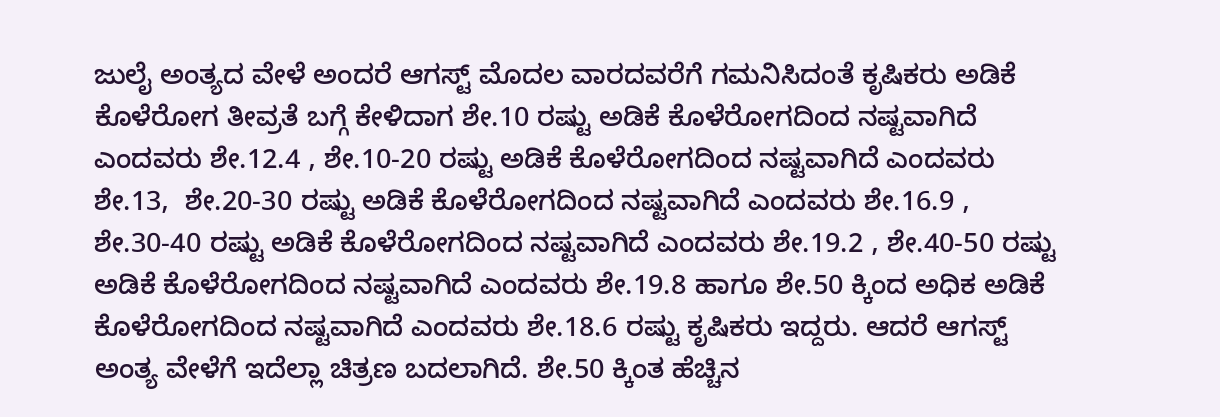ಜುಲೈ ಅಂತ್ಯದ ವೇಳೆ ಅಂದರೆ ಆಗಸ್ಟ್‌ ಮೊದಲ ವಾರದವರೆಗೆ ಗಮನಿಸಿದಂತೆ ಕೃಷಿಕರು ಅಡಿಕೆ ಕೊಳೆರೋಗ ತೀವ್ರತೆ ಬಗ್ಗೆ ಕೇಳಿದಾಗ ಶೇ.10 ರಷ್ಟು ಅಡಿಕೆ ಕೊಳೆರೋಗದಿಂದ ನಷ್ಟವಾಗಿದೆ ಎಂದವರು ಶೇ.12.4 , ಶೇ.10-20 ರಷ್ಟು ಅಡಿಕೆ ಕೊಳೆರೋಗದಿಂದ ನಷ್ಟವಾಗಿದೆ ಎಂದವರು ಶೇ.13,  ಶೇ.20-30 ರಷ್ಟು ಅಡಿಕೆ ಕೊಳೆರೋಗದಿಂದ ನಷ್ಟವಾಗಿದೆ ಎಂದವರು ಶೇ.16.9 , ಶೇ.30-40 ರಷ್ಟು ಅಡಿಕೆ ಕೊಳೆರೋಗದಿಂದ ನಷ್ಟವಾಗಿದೆ ಎಂದವರು ಶೇ.19.2 , ಶೇ.40-50 ರಷ್ಟು ಅಡಿಕೆ ಕೊಳೆರೋಗದಿಂದ ನಷ್ಟವಾಗಿದೆ ಎಂದವರು ಶೇ.19.8 ಹಾಗೂ ಶೇ.50 ಕ್ಕಿಂದ ಅಧಿಕ ಅಡಿಕೆ ಕೊಳೆರೋಗದಿಂದ ನಷ್ಟವಾಗಿದೆ ಎಂದವರು ಶೇ.18.6 ರಷ್ಟು ಕೃಷಿಕರು ಇದ್ದರು. ಆದರೆ ಆಗಸ್ಟ್‌ ಅಂತ್ಯ ವೇಳೆಗೆ ಇದೆಲ್ಲಾ ಚಿತ್ರಣ ಬದಲಾಗಿದೆ. ಶೇ.50 ಕ್ಕಿಂತ ಹೆಚ್ಚಿನ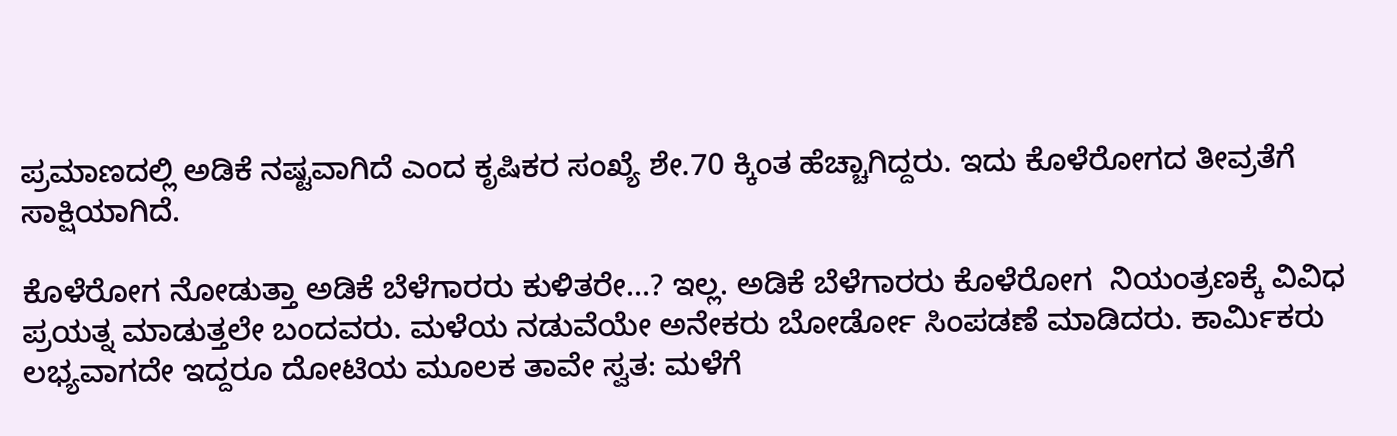ಪ್ರಮಾಣದಲ್ಲಿ ಅಡಿಕೆ ನಷ್ಟವಾಗಿದೆ ಎಂದ ಕೃಷಿಕರ ಸಂಖ್ಯೆ ಶೇ.70 ಕ್ಕಿಂತ ಹೆಚ್ಚಾಗಿದ್ದರು. ಇದು ಕೊಳೆರೋಗದ ತೀವ್ರತೆಗೆ ಸಾಕ್ಷಿಯಾಗಿದೆ.

ಕೊಳೆರೋಗ ನೋಡುತ್ತಾ ಅಡಿಕೆ ಬೆಳೆಗಾರರು ಕುಳಿತರೇ…? ಇಲ್ಲ. ಅಡಿಕೆ ಬೆಳೆಗಾರರು ಕೊಳೆರೋಗ  ನಿಯಂತ್ರಣಕ್ಕೆ ವಿವಿಧ ಪ್ರಯತ್ನ ಮಾಡುತ್ತಲೇ ಬಂದವರು. ಮಳೆಯ ನಡುವೆಯೇ ಅನೇಕರು ಬೋರ್ಡೋ ಸಿಂಪಡಣೆ ಮಾಡಿದರು. ಕಾರ್ಮಿಕರು ಲಭ್ಯವಾಗದೇ ಇದ್ದರೂ ದೋಟಿಯ ಮೂಲಕ ತಾವೇ ಸ್ವತ: ಮಳೆಗೆ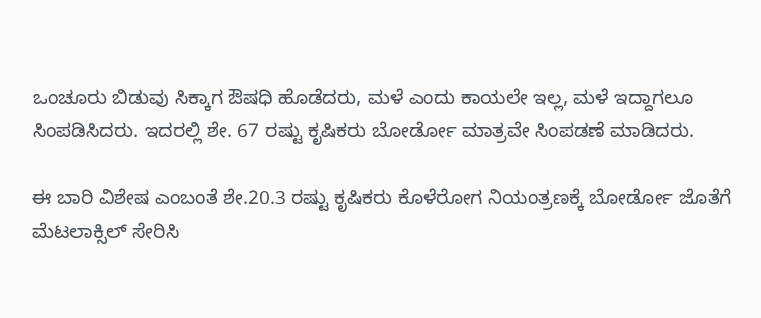ಒಂಚೂರು ಬಿಡುವು ಸಿಕ್ಕಾಗ ಔಷಧಿ ಹೊಡೆದರು, ಮಳೆ ಎಂದು ಕಾಯಲೇ ಇಲ್ಲ, ಮಳೆ ಇದ್ದಾಗಲೂ ಸಿಂಪಡಿಸಿದರು. ಇದರಲ್ಲಿ ಶೇ. 67 ರಷ್ಟು ಕೃಷಿಕರು ಬೋರ್ಡೋ ಮಾತ್ರವೇ ಸಿಂಪಡಣೆ ಮಾಡಿದರು.

ಈ ಬಾರಿ ವಿಶೇಷ ಎಂಬಂತೆ ಶೇ.20.3 ರಷ್ಟು ಕೃಷಿಕರು ಕೊಳೆರೋಗ ನಿಯಂತ್ರಣಕ್ಕೆ ಬೋರ್ಡೋ ಜೊತೆಗೆ ಮೆಟಲಾಕ್ಸಿಲ್‌ ಸೇರಿಸಿ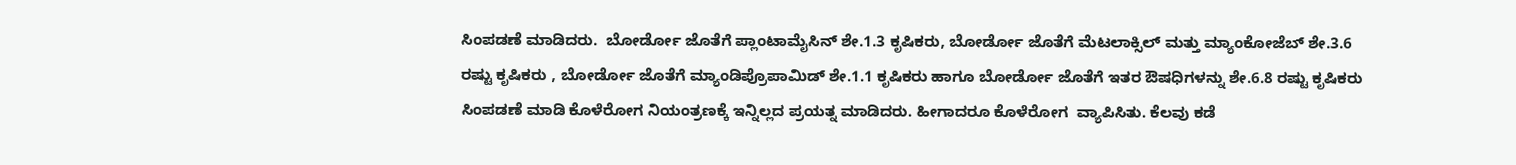ಸಿಂಪಡಣೆ ಮಾಡಿದರು.  ಬೋರ್ಡೋ ಜೊತೆಗೆ ಪ್ಲಾಂಟಾಮೈಸಿನ್‌ ಶೇ.1.3 ಕೃಷಿಕರು, ಬೋರ್ಡೋ ಜೊತೆಗೆ ಮೆಟಲಾಕ್ಸಿಲ್‌ ಮತ್ತು ಮ್ಯಾಂಕೋಜೆಬ್‌ ಶೇ.3.6 ರಷ್ಟು ಕೃಷಿಕರು , ಬೋರ್ಡೋ ಜೊತೆಗೆ ಮ್ಯಾಂಡಿಪ್ರೊಪಾಮಿಡ್‌ ಶೇ.1.1 ಕೃಷಿಕರು ಹಾಗೂ ಬೋರ್ಡೋ ಜೊತೆಗೆ ಇತರ ಔಷಧಿಗಳನ್ನು ಶೇ.6.8 ರಷ್ಟು ಕೃಷಿಕರು ಸಿಂಪಡಣೆ ಮಾಡಿ ಕೊಳೆರೋಗ ನಿಯಂತ್ರಣಕ್ಕೆ ಇನ್ನಿಲ್ಲದ ಪ್ರಯತ್ನ ಮಾಡಿದರು. ಹೀಗಾದರೂ ಕೊಳೆರೋಗ  ವ್ಯಾಪಿಸಿತು. ಕೆಲವು ಕಡೆ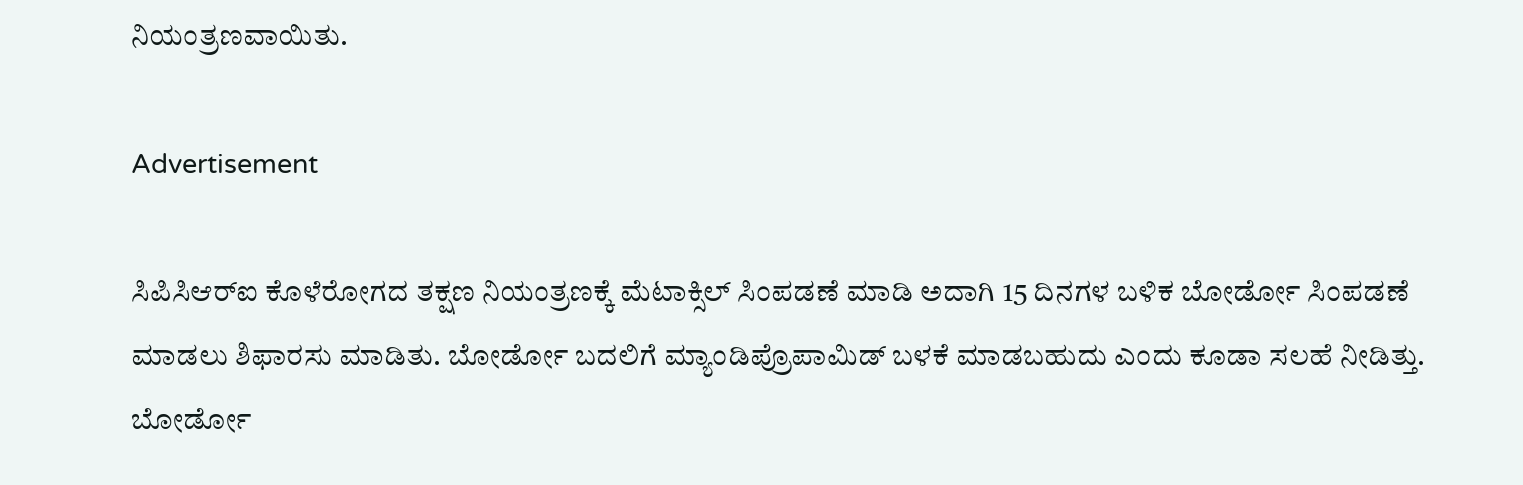ನಿಯಂತ್ರಣವಾಯಿತು.

Advertisement

ಸಿಪಿಸಿಆರ್‌ಐ ಕೊಳೆರೋಗದ ತಕ್ಷಣ ನಿಯಂತ್ರಣಕ್ಕೆ ಮೆಟಾಕ್ಸಿಲ್‌ ಸಿಂಪಡಣೆ ಮಾಡಿ ಅದಾಗಿ 15 ದಿನಗಳ ಬಳಿಕ ಬೋರ್ಡೋ ಸಿಂಪಡಣೆ ಮಾಡಲು ಶಿಫಾರಸು ಮಾಡಿತು. ಬೋರ್ಡೋ ಬದಲಿಗೆ ಮ್ಯಾಂಡಿಪ್ರೊಪಾಮಿಡ್‌ ಬಳಕೆ ಮಾಡಬಹುದು ಎಂದು ಕೂಡಾ ಸಲಹೆ ನೀಡಿತ್ತು. ಬೋರ್ಡೋ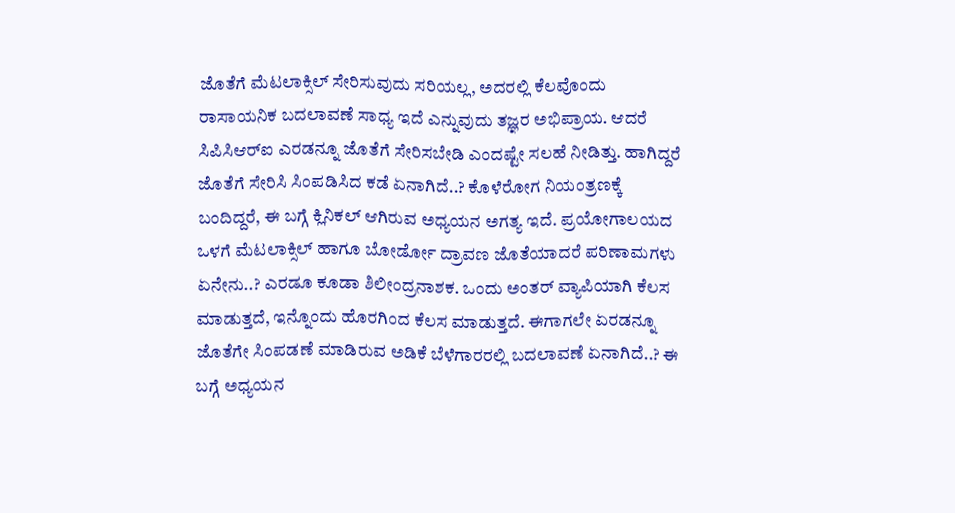ಜೊತೆಗೆ ಮೆಟಲಾಕ್ಸಿಲ್‌ ಸೇರಿಸುವುದು ಸರಿಯಲ್ಲ, ಅದರಲ್ಲಿ ಕೆಲವೊಂದು ರಾಸಾಯನಿಕ ಬದಲಾವಣೆ ಸಾಧ್ಯ ಇದೆ ಎನ್ನುವುದು ತಜ್ಞರ ಅಭಿಪ್ರಾಯ. ಆದರೆ ಸಿಪಿಸಿಆರ್‌ಐ ಎರಡನ್ನೂ ಜೊತೆಗೆ ಸೇರಿಸಬೇಡಿ ಎಂದಷ್ಟೇ ಸಲಹೆ ನೀಡಿತ್ತು. ಹಾಗಿದ್ದರೆ ಜೊತೆಗೆ ಸೇರಿಸಿ ಸಿಂಪಡಿಸಿದ ಕಡೆ ಏನಾಗಿದೆ..? ಕೊಳೆರೋಗ ನಿಯಂತ್ರಣಕ್ಕೆ ಬಂದಿದ್ದರೆ, ಈ ಬಗ್ಗೆ ಕ್ಲಿನಿಕಲ್‌ ಆಗಿರುವ ಅಧ್ಯಯನ ಅಗತ್ಯ ಇದೆ. ಪ್ರಯೋಗಾಲಯದ ಒಳಗೆ ಮೆಟಲಾಕ್ಸಿಲ್‌ ಹಾಗೂ ಬೋರ್ಡೋ ದ್ರಾವಣ ಜೊತೆಯಾದರೆ ಪರಿಣಾಮಗಳು ಏನೇನು..? ಎರಡೂ ಕೂಡಾ ಶಿಲೀಂದ್ರನಾಶಕ. ಒಂದು ಅಂತರ್‌ ವ್ಯಾಪಿಯಾಗಿ ಕೆಲಸ ಮಾಡುತ್ತದೆ, ಇನ್ನೊಂದು ಹೊರಗಿಂದ ಕೆಲಸ ಮಾಡುತ್ತದೆ. ಈಗಾಗಲೇ ಏರಡನ್ನೂ ಜೊತೆಗೇ ಸಿಂಪಡಣೆ ಮಾಡಿರುವ ಅಡಿಕೆ ಬೆಳೆಗಾರರಲ್ಲಿ ಬದಲಾವಣೆ ಏನಾಗಿದೆ..? ಈ ಬಗ್ಗೆ ಅಧ್ಯಯನ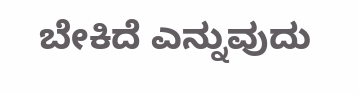ಬೇಕಿದೆ ಎನ್ನುವುದು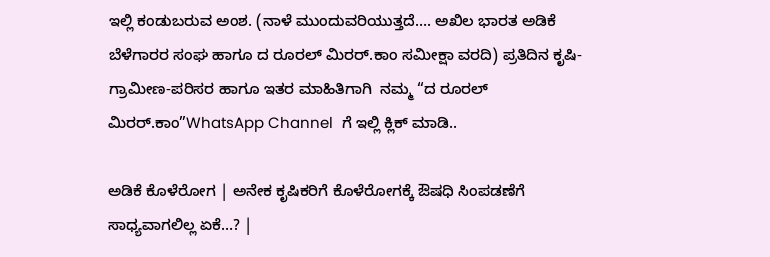ಇಲ್ಲಿ ಕಂಡುಬರುವ ಅಂಶ. (ನಾಳೆ ಮುಂದುವರಿಯುತ್ತದೆ…. ಅಖಿಲ ಭಾರತ ಅಡಿಕೆ ಬೆಳೆಗಾರರ ಸಂಘ ಹಾಗೂ ದ ರೂರಲ್‌ ಮಿರರ್.ಕಾಂ ಸಮೀಕ್ಷಾ ವರದಿ) ಪ್ರತಿದಿನ ಕೃಷಿ-ಗ್ರಾಮೀಣ-ಪರಿಸರ ಹಾಗೂ ಇತರ ಮಾಹಿತಿಗಾಗಿ  ನಮ್ಮ “ದ ರೂರಲ್‌ ಮಿರರ್.ಕಾಂ”WhatsApp Channel  ಗೆ ಇಲ್ಲಿ ಕ್ಲಿಕ್‌ ಮಾಡಿ..

ಅಡಿಕೆ ಕೊಳೆರೋಗ | ಅನೇಕ ಕೃಷಿಕರಿಗೆ ಕೊಳೆರೋಗಕ್ಕೆ ಔಷಧಿ ಸಿಂಪಡಣೆಗೆ ಸಾಧ್ಯವಾಗಲಿಲ್ಲ ಏಕೆ…? |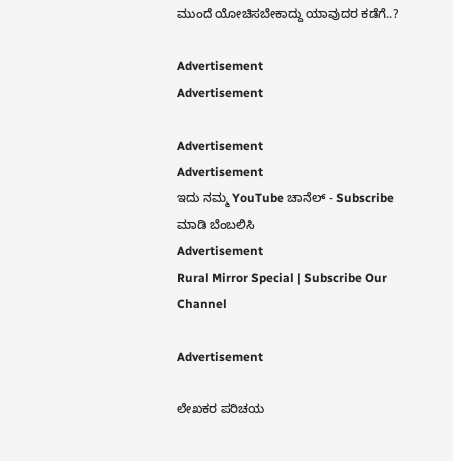ಮುಂದೆ ಯೋಚಿಸಬೇಕಾದ್ದು ಯಾವುದರ ಕಡೆಗೆ..?

Advertisement
Advertisement

Advertisement
Advertisement
ಇದು ನಮ್ಮ YouTube ಚಾನೆಲ್ - Subscribe ಮಾಡಿ ಬೆಂಬಲಿಸಿ
Advertisement
Rural Mirror Special | Subscribe Our Channel

Advertisement

ಲೇಖಕರ ಪರಿಚಯ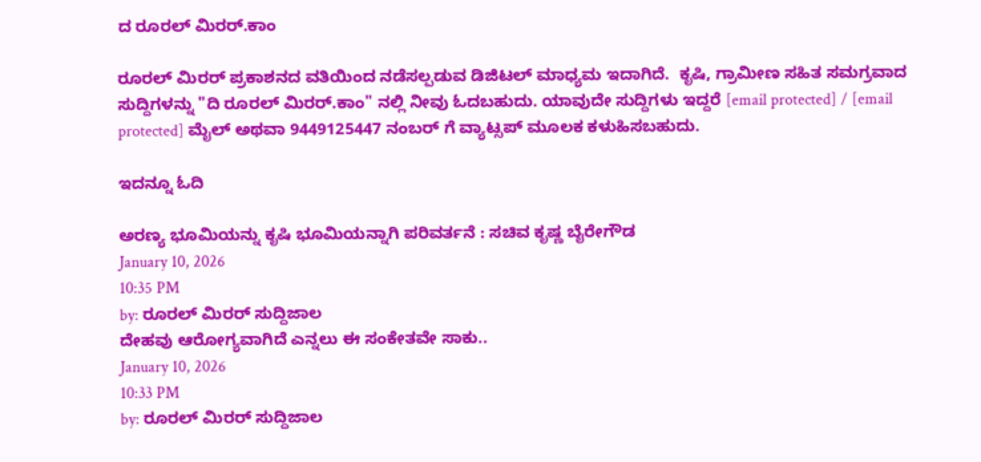ದ ರೂರಲ್ ಮಿರರ್.ಕಾಂ

ರೂರಲ್‌ ಮಿರರ್‌ ಪ್ರಕಾಶನದ ವತಿಯಿಂದ ನಡೆಸಲ್ಪಡುವ ಡಿಜಿಟಲ್‌ ಮಾಧ್ಯಮ ಇದಾಗಿದೆ.  ಕೃಷಿ, ಗ್ರಾಮೀಣ ಸಹಿತ ಸಮಗ್ರವಾದ ಸುದ್ದಿಗಳನ್ನು "ದಿ ರೂರಲ್‌ ಮಿರರ್‌.ಕಾಂ" ನಲ್ಲಿ ನೀವು ಓದಬಹುದು. ಯಾವುದೇ ಸುದ್ದಿಗಳು ಇದ್ದರೆ [email protected] / [email protected] ಮೈಲ್ ಅಥವಾ 9449125447 ನಂಬರ್ ಗೆ ವ್ಯಾಟ್ಸಪ್ ಮೂಲಕ ಕಳುಹಿಸಬಹುದು.

ಇದನ್ನೂ ಓದಿ

ಅರಣ್ಯ ಭೂಮಿಯನ್ನು ಕೃಷಿ ಭೂಮಿಯನ್ನಾಗಿ ಪರಿವರ್ತನೆ : ಸಚಿವ ಕೃಷ್ಣ ಬೈರೇಗೌಡ
January 10, 2026
10:35 PM
by: ರೂರಲ್‌ ಮಿರರ್ ಸುದ್ದಿಜಾಲ
ದೇಹವು ಆರೋಗ್ಯವಾಗಿದೆ ಎನ್ನಲು ಈ ಸಂಕೇತವೇ ಸಾಕು..
January 10, 2026
10:33 PM
by: ರೂರಲ್‌ ಮಿರರ್ ಸುದ್ದಿಜಾಲ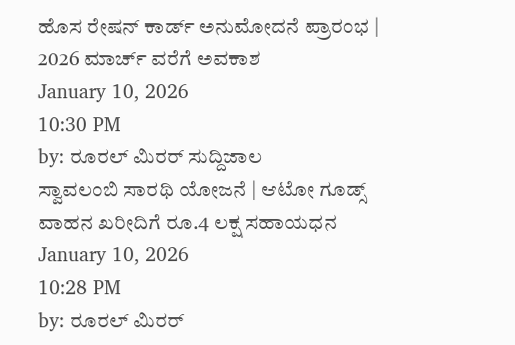ಹೊಸ ರೇಷನ್ ಕಾರ್ಡ್ ಅನುಮೋದನೆ ಪ್ರಾರಂಭ | 2026 ಮಾರ್ಚ್ ವರೆಗೆ ಅವಕಾಶ
January 10, 2026
10:30 PM
by: ರೂರಲ್‌ ಮಿರರ್ ಸುದ್ದಿಜಾಲ
ಸ್ವಾವಲಂಬಿ ಸಾರಥಿ ಯೋಜನೆ | ಆಟೋ ಗೂಡ್ಸ್ ವಾಹನ ಖರೀದಿಗೆ ರೂ.4 ಲಕ್ಷ ಸಹಾಯಧನ
January 10, 2026
10:28 PM
by: ರೂರಲ್‌ ಮಿರರ್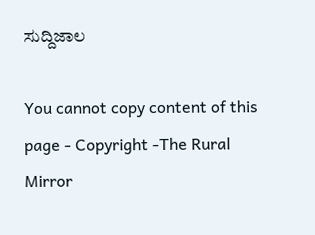ಸುದ್ದಿಜಾಲ

You cannot copy content of this page - Copyright -The Rural Mirror